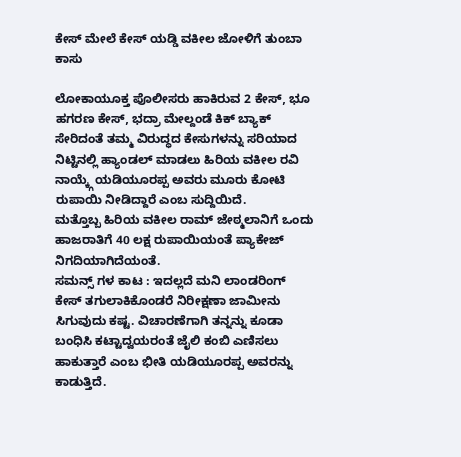ಕೇಸ್ ಮೇಲೆ ಕೇಸ್ ಯಡ್ಡಿ ವಕೀಲ ಜೋಳಿಗೆ ತುಂಬಾ ಕಾಸು

ಲೋಕಾಯೂಕ್ತ ಪೊಲೀಸರು ಹಾಕಿರುವ 2 ಕೇಸ್, ಭೂ ಹಗರಣ ಕೇಸ್, ಭದ್ರಾ ಮೇಲ್ದಂಡೆ ಕಿಕ್ ಬ್ಯಾಕ್ ಸೇರಿದಂತೆ ತಮ್ಮ ವಿರುದ್ಧದ ಕೇಸುಗಳನ್ನು ಸರಿಯಾದ ನಿಟ್ಟಿನಲ್ಲಿ ಹ್ಯಾಂಡಲ್ ಮಾಡಲು ಹಿರಿಯ ವಕೀಲ ರವಿ ನಾಯ್ಕ್ಗೆ ಯಡಿಯೂರಪ್ಪ ಅವರು ಮೂರು ಕೋಟಿ ರುಪಾಯಿ ನೀಡಿದ್ದಾರೆ ಎಂಬ ಸುದ್ದಿಯಿದೆ.
ಮತ್ತೊಬ್ಬ ಹಿರಿಯ ವಕೀಲ ರಾಮ್ ಜೇಠ್ಮಲಾನಿಗೆ ಒಂದು ಹಾಜರಾತಿಗೆ 40 ಲಕ್ಷ ರುಪಾಯಿಯಂತೆ ಪ್ಯಾಕೇಜ್ ನಿಗದಿಯಾಗಿದೆಯಂತೆ.
ಸಮನ್ಸ್ ಗಳ ಕಾಟ : ಇದಲ್ಲದೆ ಮನಿ ಲಾಂಡರಿಂಗ್ ಕೇಸ್ ತಗುಲಾಕಿಕೊಂಡರೆ ನಿರೀಕ್ಷಣಾ ಜಾಮೀನು ಸಿಗುವುದು ಕಷ್ಟ. ವಿಚಾರಣೆಗಾಗಿ ತನ್ನನ್ನು ಕೂಡಾ ಬಂಧಿಸಿ ಕಟ್ಟಾದ್ವಯರಂತೆ ಜೈಲಿ ಕಂಬಿ ಎಣಿಸಲು ಹಾಕುತ್ತಾರೆ ಎಂಬ ಭೀತಿ ಯಡಿಯೂರಪ್ಪ ಅವರನ್ನು ಕಾಡುತ್ತಿದೆ.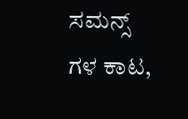ಸಮನ್ಸ್ ಗಳ ಕಾಟ,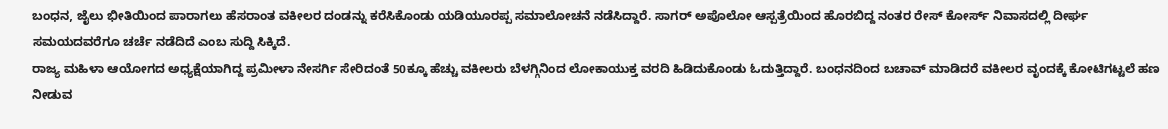ಬಂಧನ, ಜೈಲು ಭೀತಿಯಿಂದ ಪಾರಾಗಲು ಹೆಸರಾಂತ ವಕೀಲರ ದಂಡನ್ನು ಕರೆಸಿಕೊಂಡು ಯಡಿಯೂರಪ್ಪ ಸಮಾಲೋಚನೆ ನಡೆಸಿದ್ದಾರೆ. ಸಾಗರ್ ಅಪೊಲೋ ಆಸ್ಪತ್ರೆಯಿಂದ ಹೊರಬಿದ್ದ ನಂತರ ರೇಸ್ ಕೋರ್ಸ್ ನಿವಾಸದಲ್ಲಿ ದೀರ್ಘ ಸಮಯದವರೆಗೂ ಚರ್ಚೆ ನಡೆದಿದೆ ಎಂಬ ಸುದ್ದಿ ಸಿಕ್ಕಿದೆ.
ರಾಜ್ಯ ಮಹಿಳಾ ಆಯೋಗದ ಅಧ್ಯಕ್ಷೆಯಾಗಿದ್ದ ಪ್ರಮೀಳಾ ನೇಸರ್ಗಿ ಸೇರಿದಂತೆ 50ಕ್ಕೂ ಹೆಚ್ಚು ವಕೀಲರು ಬೆಳಗ್ಗಿನಿಂದ ಲೋಕಾಯುಕ್ತ ವರದಿ ಹಿಡಿದುಕೊಂಡು ಓದುತ್ತಿದ್ದಾರೆ. ಬಂಧನದಿಂದ ಬಚಾವ್ ಮಾಡಿದರೆ ವಕೀಲರ ವೃಂದಕ್ಕೆ ಕೋಟಿಗಟ್ಟಲೆ ಹಣ ನೀಡುವ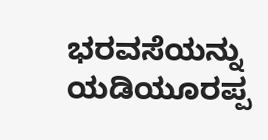ಭರವಸೆಯನ್ನು ಯಡಿಯೂರಪ್ಪ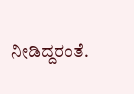ನೀಡಿದ್ದರಂತೆ.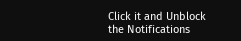Click it and Unblock the Notifications